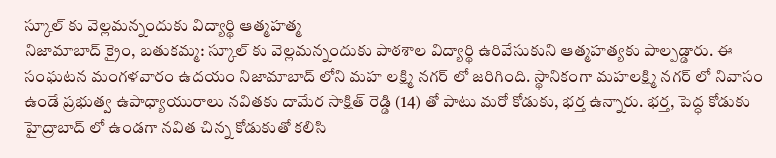స్కూల్ కు వెల్లమన్నందుకు విద్యార్థి ఆత్మహత్మ
నిజామాబాద్ క్రైం, బతుకమ్మ: స్కూల్ కు వెల్లమన్నందుకు పాఠశాల విద్యార్థి ఉరివేసుకుని ఆత్మహత్యకు పాల్పడ్డారు. ఈ సంఘటన మంగళవారం ఉదయం నిజామాబాద్ లోని మహ లక్ష్మి నగర్ లో జరిగింది. స్థానికంగా మహలక్ష్మి నగర్ లో నివాసం ఉండే ప్రభుత్వ ఉపాధ్యాయురాలు నవితకు దామేర సాక్షిత్ రెడ్డి (14) తో పాటు మరో కోడుకు, భర్త ఉన్నారు. భర్త, పెద్ధ కోడుకు హైద్రాబాద్ లో ఉండగా నవిత చిన్న కోడుకుతో కలిసి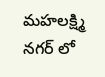మహలక్ష్మి నగర్ లో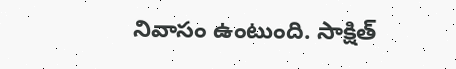నివాసం ఉంటుంది. సాక్షిత్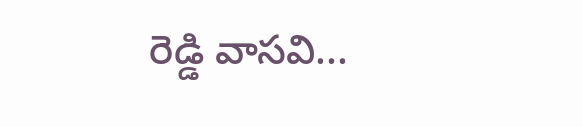రెడ్డి వాసవి...